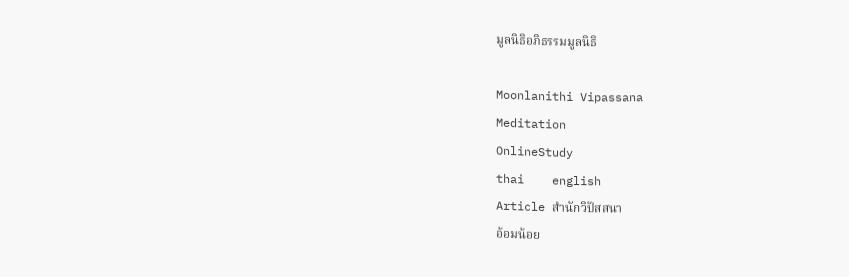มูลนิธิอภิธรรมมูลนิธิ

Moonlanithi Vipassana
Meditation
OnlineStudy
thai    english
Article สำนักวิปัสสนา
อ้อมน้อย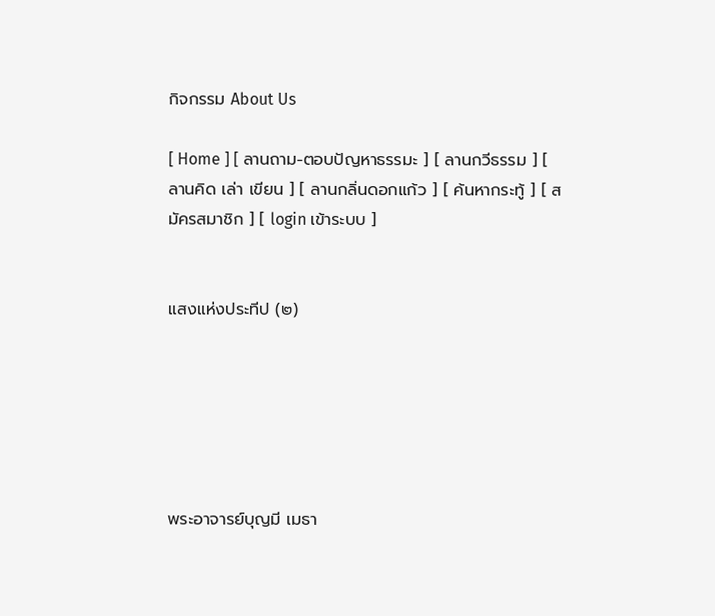กิจกรรม About Us

[ Home ] [ ลานถาม-ตอบปัญหาธรรมะ ] [ ลานกวีธรรม ] [ ลานคิด เล่า เขียน ] [ ลานกลิ่นดอกแก้ว ] [ ค้นหากระทู้ ] [ สมัครสมาชิก ] [ login เข้าระบบ ]


แสงแห่งประทีป (๒)






พระอาจารย์บุญมี เมธา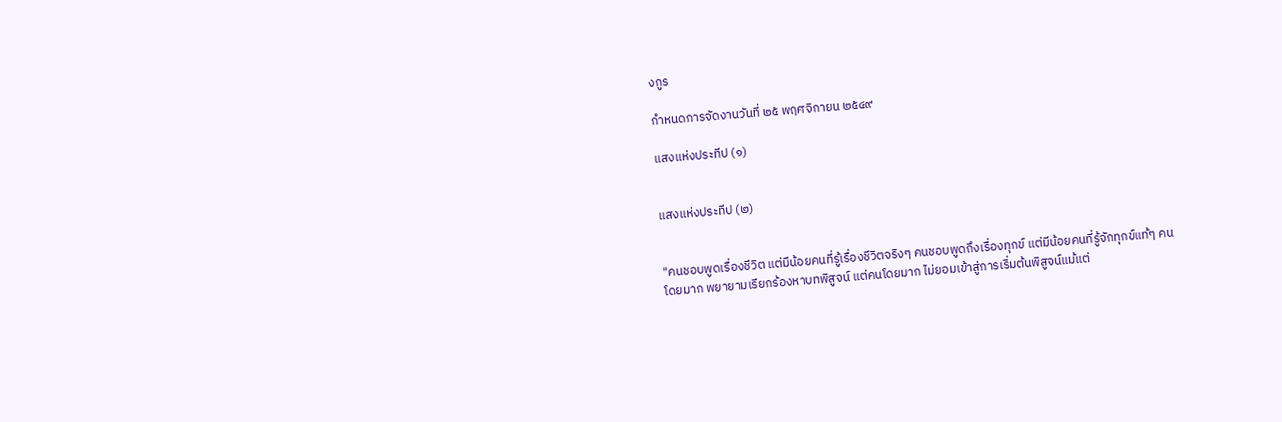งกูร

กำหนดการจัดงานวันที่ ๒๕ พฤศจิกายน ๒๕๔๙

แสงแห่งประทีป (๑)


แสงแห่งประทีป (๒)


"คนชอบพูดเรื่องชีวิต แต่มีน้อยคนที่รู้เรื่องชีวิตจริงๆ คนชอบพูดถึงเรื่องทุกข์ แต่มีน้อยคนที่รู้จักทุกข์แท้ๆ คนโดยมาก พยายามเรียกร้องหาบทพิสูจน์ แต่คนโดยมาก ไม่ยอมเข้าสู่การเริ่มต้นพิสูจน์แม้แต่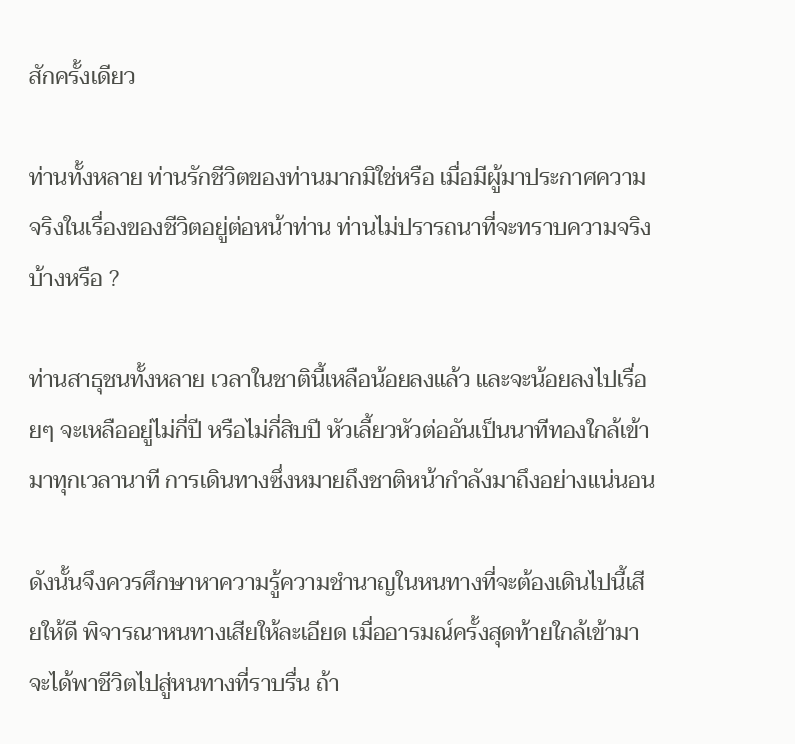สักครั้งเดียว

ท่านทั้งหลาย ท่านรักชีวิตของท่านมากมิใช่หรือ เมื่อมีผู้มาประกาศความจริงในเรื่องของชีวิตอยู่ต่อหน้าท่าน ท่านไม่ปรารถนาที่จะทราบความจริงบ้างหรือ ?

ท่านสาธุชนทั้งหลาย เวลาในชาตินี้เหลือน้อยลงแล้ว และจะน้อยลงไปเรื่อยๆ จะเหลืออยู่ไม่กี่ปี หรือไม่กี่สิบปี หัวเลี้ยวหัวต่ออันเป็นนาทีทองใกล้เข้ามาทุกเวลานาที การเดินทางซึ่งหมายถึงชาติหน้ากำลังมาถึงอย่างแน่นอน

ดังนั้นจึงควรศึกษาหาความรู้ความชำนาญในหนทางที่จะต้องเดินไปนี้เสียให้ดี พิจารณาหนทางเสียให้ละเอียด เมื่ออารมณ์ครั้งสุดท้ายใกล้เข้ามา จะได้พาชีวิตไปสู่หนทางที่ราบรื่น ถ้า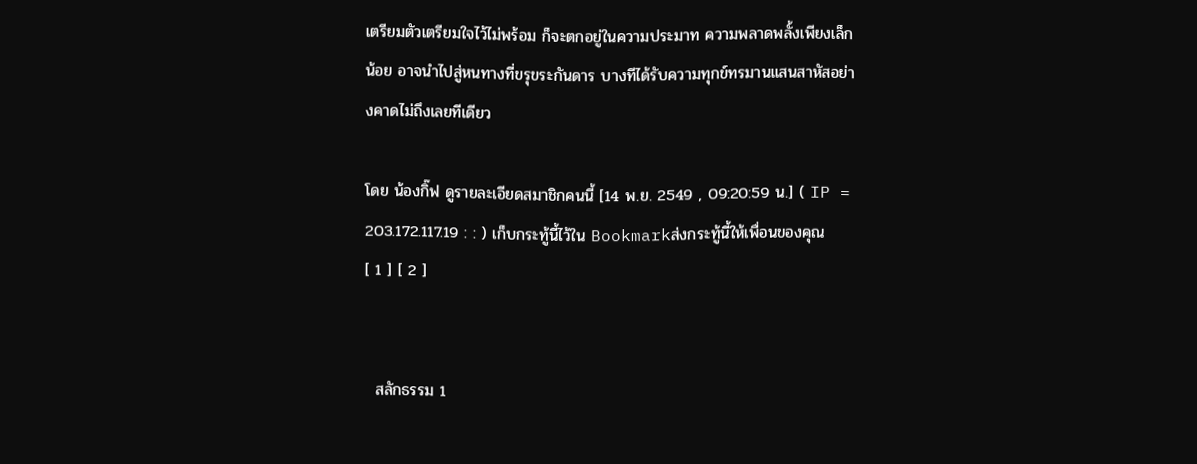เตรียมตัวเตรียมใจไว้ไม่พร้อม ก็จะตกอยู่ในความประมาท ความพลาดพลั้งเพียงเล็กน้อย อาจนำไปสู่หนทางที่ขรุขระกันดาร บางทีได้รับความทุกข์ทรมานแสนสาหัสอย่างคาดไม่ถึงเลยทีเดียว

โดย น้องกิ๊ฟ ดูรายละเอียดสมาชิกคนนี้ [14 พ.ย. 2549 , 09:20:59 น.] ( IP = 203.172.117.19 : : ) เก็บกระทู้นี้ไว้ใน Bookmarkส่งกระทู้นี้ให้เพื่อนของคุณ
[ 1 ] [ 2 ]


  สลักธรรม 1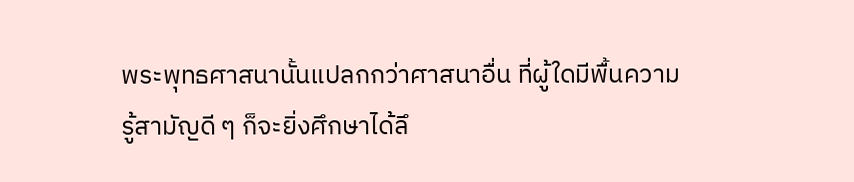พระพุทธศาสนานั้นแปลกกว่าศาสนาอื่น ที่ผู้ใดมีพื้นความรู้สามัญดี ๆ ก็จะยิ่งศึกษาได้ลึ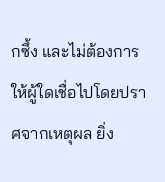กซึ้ง และไม่ต้องการให้ผู้ใดเชื่อไปโดยปราศจากเหตุผล ยิ่ง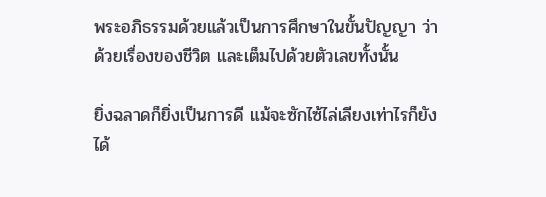พระอภิธรรมด้วยแล้วเป็นการศึกษาในขั้นปัญญา ว่าด้วยเรื่องของชีวิต และเต็มไปด้วยตัวเลขทั้งนั้น

ยิ่งฉลาดก็ยิ่งเป็นการดี แม้จะซักไซ้ไล่เลียงเท่าไรก็ยังได้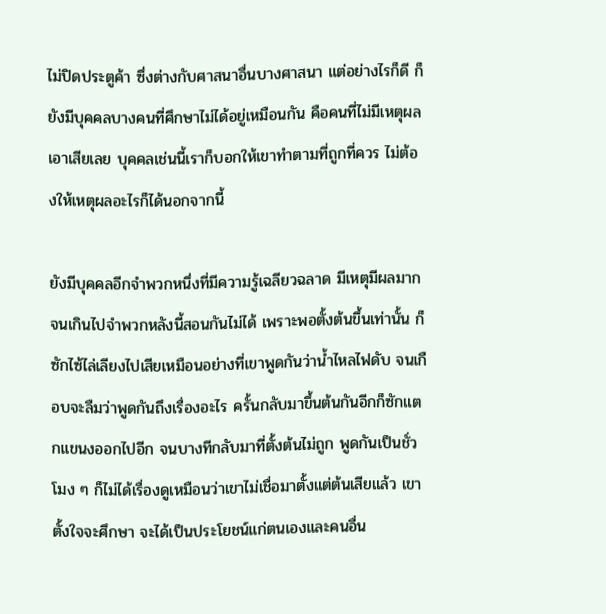ไม่ปิดประตูค้า ซึ่งต่างกับศาสนาอื่นบางศาสนา แต่อย่างไรก็ดี ก็ยังมีบุคคลบางคนที่ศึกษาไม่ได้อยู่เหมือนกัน คือคนที่ไม่มีเหตุผลเอาเสียเลย บุคคลเช่นนี้เราก็บอกให้เขาทำตามที่ถูกที่ควร ไม่ต้องให้เหตุผลอะไรก็ได้นอกจากนี้

ยังมีบุคคลอีกจำพวกหนึ่งที่มีความรู้เฉลียวฉลาด มีเหตุมีผลมากจนเกินไปจำพวกหลังนี้สอนกันไม่ได้ เพราะพอตั้งต้นขึ้นเท่านั้น ก็ซักไซ้ไล่เลียงไปเสียเหมือนอย่างที่เขาพูดกันว่าน้ำไหลไฟดับ จนเกือบจะลืมว่าพูดกันถึงเรื่องอะไร ครั้นกลับมาขึ้นต้นกันอีกก็ซักแตกแขนงออกไปอีก จนบางทีกลับมาที่ตั้งต้นไม่ถูก พูดกันเป็นชั่วโมง ๆ ก็ไม่ได้เรื่องดูเหมือนว่าเขาไม่เชื่อมาตั้งแต่ต้นเสียแล้ว เขาตั้งใจจะศึกษา จะได้เป็นประโยชน์แก่ตนเองและคนอื่น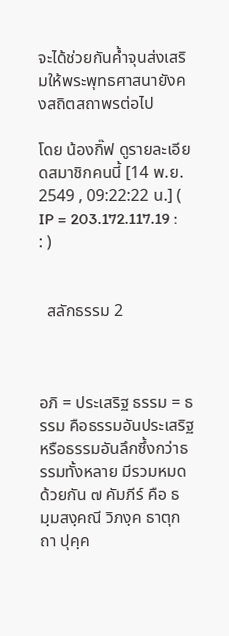จะได้ช่วยกันค้ำจุนส่งเสริมให้พระพุทธศาสนายังคงสถิตสถาพรต่อไป

โดย น้องกิ๊ฟ ดูรายละเอียดสมาชิกคนนี้ [14 พ.ย. 2549 , 09:22:22 น.] ( IP = 203.172.117.19 : : )


  สลักธรรม 2



อภิ = ประเสริฐ ธรรม = ธรรม คือธรรมอันประเสริฐ หรือธรรมอันลึกซึ้งกว่าธรรมทั้งหลาย มีรวมหมดด้วยกัน ๗ คัมภีร์ คือ ธมฺมสงฺคณี วิภงฺค ธาตุกถา ปุคฺค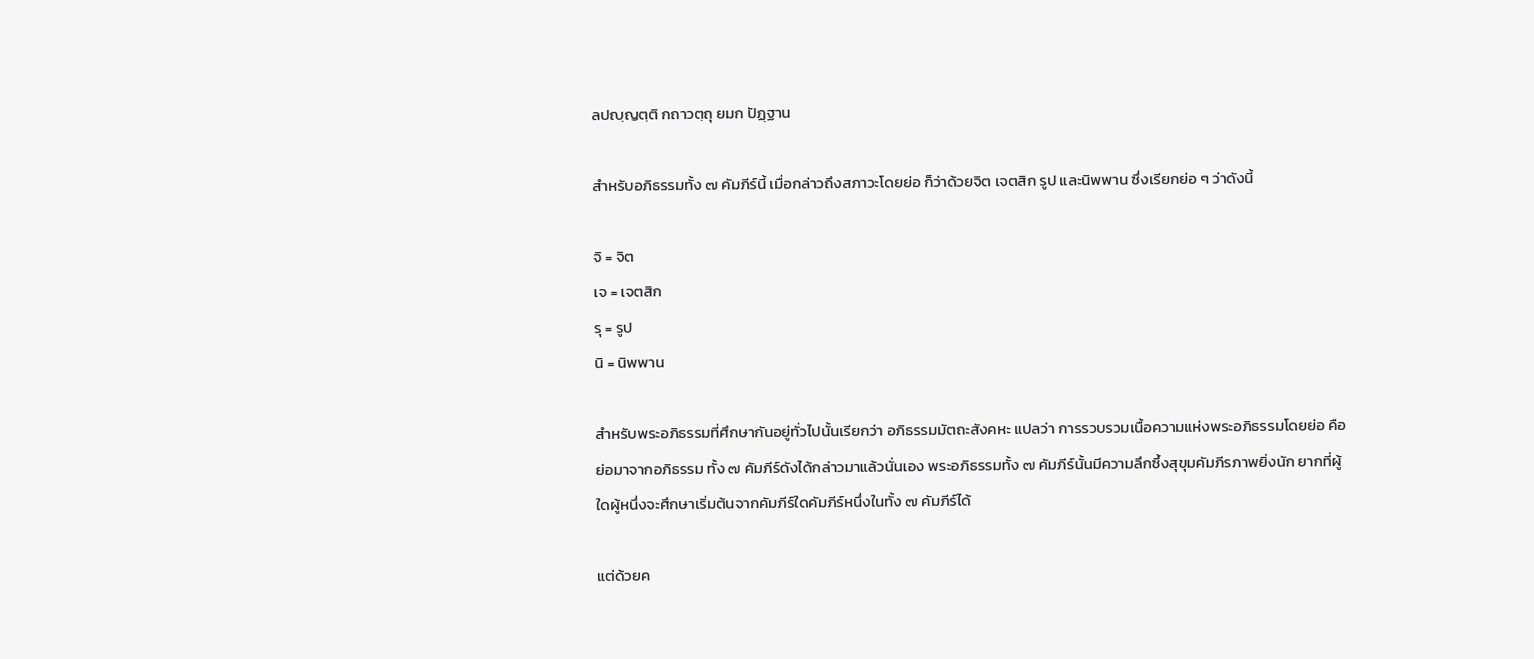ลปญฺญตฺติ กถาวตฺถุ ยมก ปัฏฺฐาน

สำหรับอภิธรรมทั้ง ๗ คัมภีร์นี้ เมื่อกล่าวถึงสภาวะโดยย่อ ก็ว่าด้วยจิต เจตสิก รูป และนิพพาน ซึ่งเรียกย่อ ๆ ว่าดังนี้

จิ = จิต
เจ = เจตสิก
รุ = รูป
นิ = นิพพาน

สำหรับพระอภิธรรมที่ศึกษากันอยู่ทั่วไปนั้นเรียกว่า อภิธรรมมัตถะสังคหะ แปลว่า การรวบรวมเนื้อความแห่งพระอภิธรรมโดยย่อ คือย่อมาจากอภิธรรม ทั้ง ๗ คัมภีร์ดังได้กล่าวมาแล้วนั่นเอง พระอภิธรรมทั้ง ๗ คัมภีร์นั้นมีความลึกซึ้งสุขุมคัมภีรภาพยิ่งนัก ยากที่ผู้ใดผู้หนึ่งจะศึกษาเริ่มต้นจากคัมภีร์ใดคัมภีร์หนึ่งในทั้ง ๗ คัมภีร์ได้

แต่ด้วยค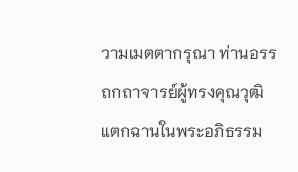วามเมตตากรุณา ท่านอรรถกถาจารย์ผู้ทรงคุณวุฒิแตกฉานในพระอภิธรรม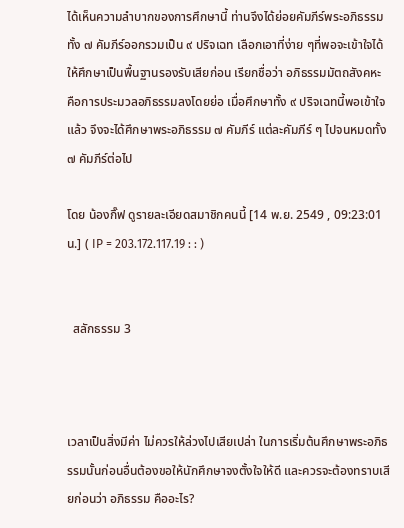ได้เห็นความลำบากของการศึกษานี้ ท่านจึงได้ย่อยคัมภีร์พระอภิธรรมทั้ง ๗ คัมภีร์ออกรวมเป็น ๙ ปริจเฉท เลือกเอาที่ง่าย ๆที่พอจะเข้าใจได้ ให้ศึกษาเป็นพื้นฐานรองรับเสียก่อน เรียกชื่อว่า อภิธรรมมัตถสังคหะ คือการประมวลอภิธรรมลงโดยย่อ เมื่อศึกษาทั้ง ๙ ปริจเฉทนี้พอเข้าใจแล้ว จึงจะได้ศึกษาพระอภิธรรม ๗ คัมภีร์ แต่ละคัมภีร์ ๆ ไปจนหมดทั้ง ๗ คัมภีร์ต่อไป

โดย น้องกิ๊ฟ ดูรายละเอียดสมาชิกคนนี้ [14 พ.ย. 2549 , 09:23:01 น.] ( IP = 203.172.117.19 : : )


  สลักธรรม 3



เวลาเป็นสิ่งมีค่า ไม่ควรให้ล่วงไปเสียเปล่า ในการเริ่มต้นศึกษาพระอภิธรรมนั้นก่อนอื่นต้องขอให้นักศึกษาจงตั้งใจให้ดี และควรจะต้องทราบเสียก่อนว่า อภิธรรม คืออะไร?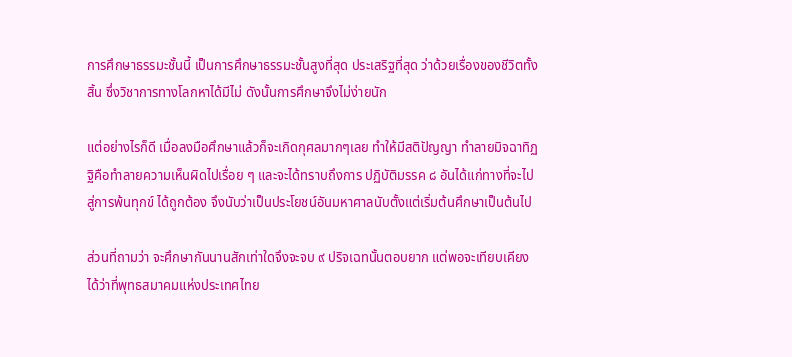การศึกษาธรรมะชั้นนี้ เป็นการศึกษาธรรมะชั้นสูงที่สุด ประเสริฐที่สุด ว่าด้วยเรื่องของชีวิตทั้งสิ้น ซึ่งวิชาการทางโลกหาได้มีไม่ ดังนั้นการศึกษาจึงไม่ง่ายนัก

แต่อย่างไรก็ดี เมื่อลงมือศึกษาแล้วก็จะเกิดกุศลมากๆเลย ทำให้มีสติปัญญา ทำลายมิจฉาทิฏฐิคือทำลายความเห็นผิดไปเรื่อย ๆ และจะได้ทราบถึงการ ปฏิบัติมรรค ๘ อันได้แก่ทางที่จะไปสู่การพ้นทุกข์ ได้ถูกต้อง จึงนับว่าเป็นประโยชน์อันมหาศาลนับตั้งแต่เริ่มต้นศึกษาเป็นต้นไป

ส่วนที่ถามว่า จะศึกษากันนานสักเท่าใดจึงจะจบ ๙ ปริจเฉทนั้นตอบยาก แต่พอจะเทียบเคียงได้ว่าที่พุทธสมาคมแห่งประเทศไทย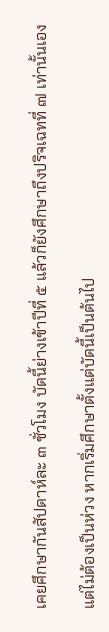เคยศึกษากันสัปดาห์ละ ๓ ชั่วโมง บัดนี้ย่างเข้าปีที่ ๕ แล้วก็ยังศึกษาถึงปริจเฉทที่ ๗ เท่านั้นเอง

แต่ไม่ต้องเป็นห่วง หากเริ่มศึกษาตั้งแต่บัดนี้เป็นต้นไป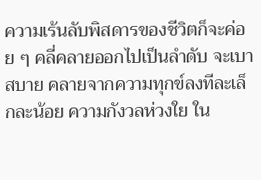ความเร้นลับพิสดารของชีวิตก็จะค่อย ๆ คลี่คลายออกไปเป็นลำดับ จะเบาสบาย คลายจากความทุกข์ลงทีละเล็กละน้อย ความกังวลห่วงใย ใน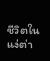ชีวิตในแง่ต่า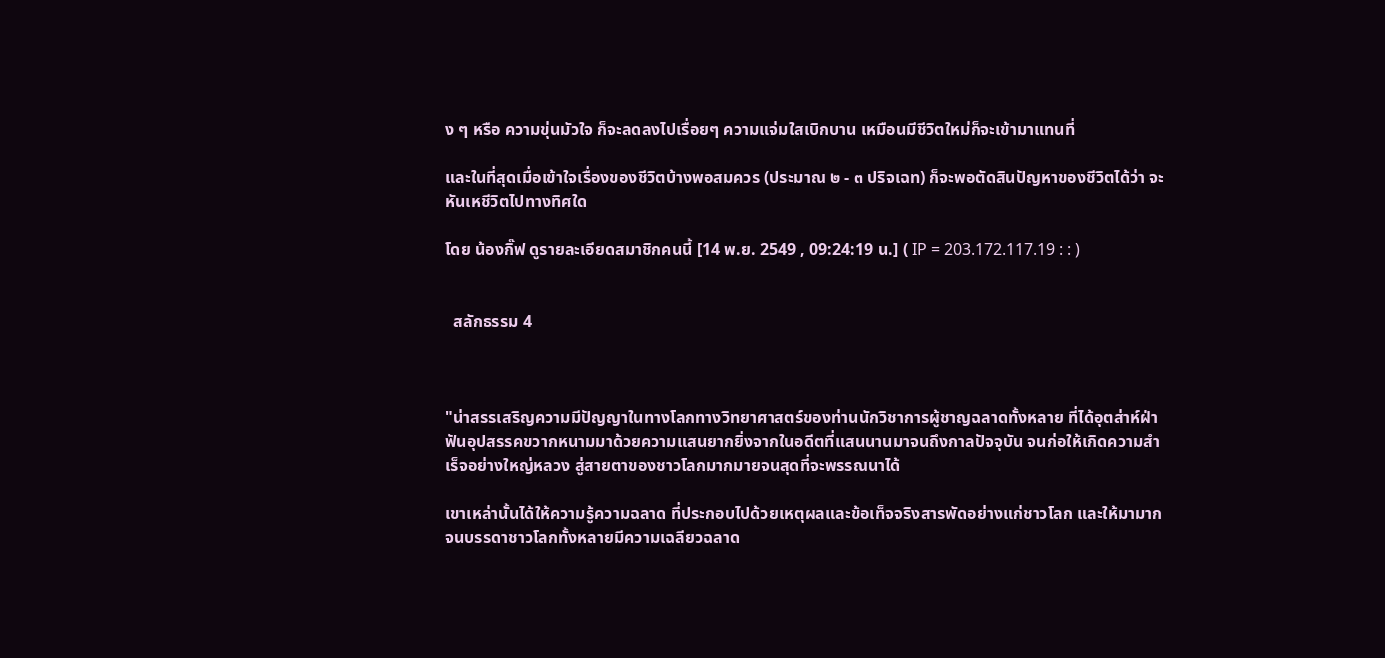ง ๆ หรือ ความขุ่นมัวใจ ก็จะลดลงไปเรื่อยๆ ความแจ่มใสเบิกบาน เหมือนมีชีวิตใหม่ก็จะเข้ามาแทนที่

และในที่สุดเมื่อเข้าใจเรื่องของชีวิตบ้างพอสมควร (ประมาณ ๒ - ๓ ปริจเฉท) ก็จะพอตัดสินปัญหาของชีวิตได้ว่า จะหันเหชีวิตไปทางทิศใด

โดย น้องกิ๊ฟ ดูรายละเอียดสมาชิกคนนี้ [14 พ.ย. 2549 , 09:24:19 น.] ( IP = 203.172.117.19 : : )


  สลักธรรม 4



"น่าสรรเสริญความมีปัญญาในทางโลกทางวิทยาศาสตร์ของท่านนักวิชาการผู้ชาญฉลาดทั้งหลาย ที่ได้อุตส่าห์ฝ่าฟันอุปสรรคขวากหนามมาด้วยความแสนยากยิ่งจากในอดีตที่แสนนานมาจนถึงกาลปัจจุบัน จนก่อให้เกิดความสำเร็จอย่างใหญ่หลวง สู่สายตาของชาวโลกมากมายจนสุดที่จะพรรณนาได้

เขาเหล่านั้นได้ให้ความรู้ความฉลาด ที่ประกอบไปด้วยเหตุผลและข้อเท็จจริงสารพัดอย่างแก่ชาวโลก และให้มามากจนบรรดาชาวโลกทั้งหลายมีความเฉลียวฉลาด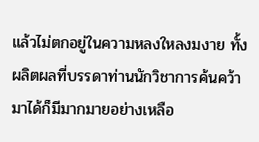แล้วไม่ตกอยู่ในความหลงใหลงมงาย ทั้งผลิตผลที่บรรดาท่านนักวิชาการค้นคว้ามาได้ก็มีมากมายอย่างเหลือ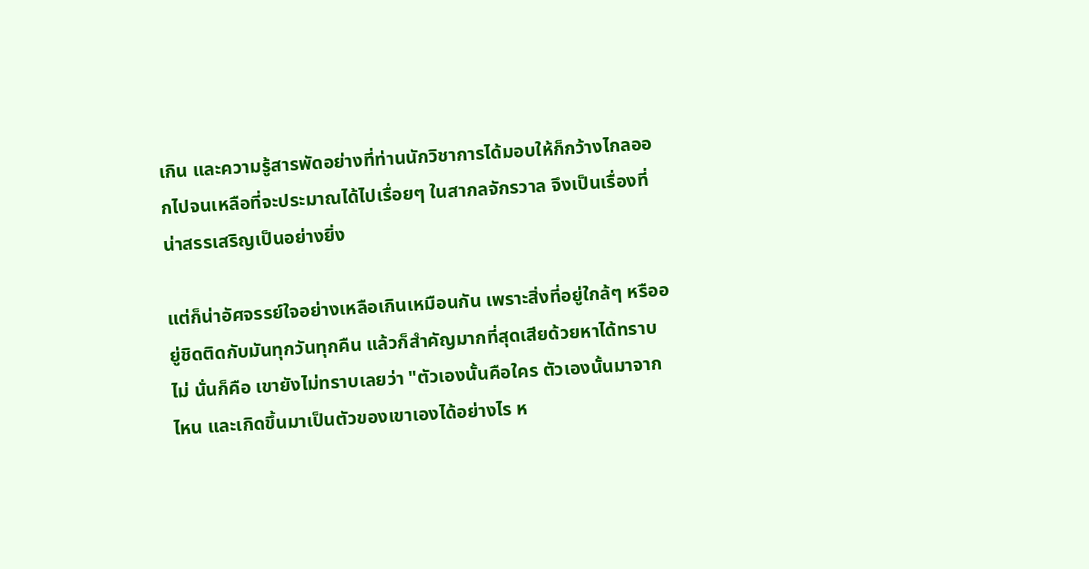เกิน และความรู้สารพัดอย่างที่ท่านนักวิชาการได้มอบให้ก็กว้างไกลออกไปจนเหลือที่จะประมาณได้ไปเรื่อยๆ ในสากลจักรวาล จึงเป็นเรื่องที่น่าสรรเสริญเป็นอย่างยิ่ง

แต่ก็น่าอัศจรรย์ใจอย่างเหลือเกินเหมือนกัน เพราะสิ่งที่อยู่ใกล้ๆ หรืออยู่ชิดติดกับมันทุกวันทุกคืน แล้วก็สำคัญมากที่สุดเสียด้วยหาได้ทราบไม่ นั่นก็คือ เขายังไม่ทราบเลยว่า "ตัวเองนั้นคือใคร ตัวเองนั้นมาจากไหน และเกิดขึ้นมาเป็นตัวของเขาเองได้อย่างไร ห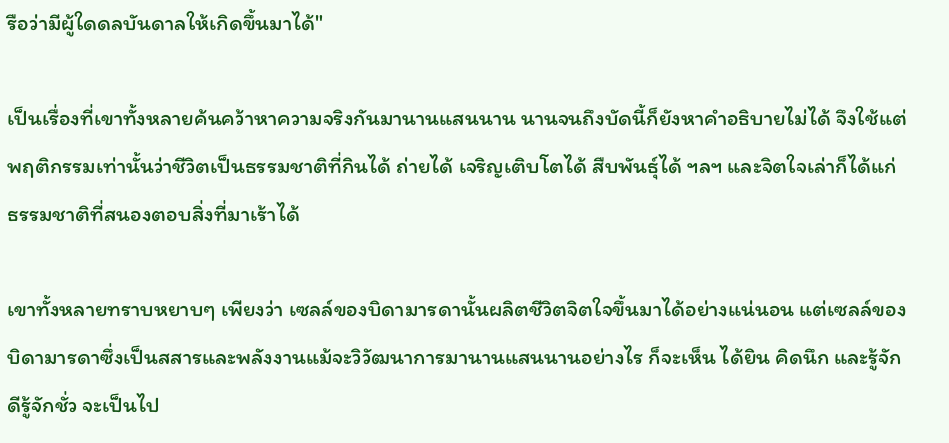รือว่ามีผู้ใดดลบันดาลให้เกิดขึ้นมาได้"

เป็นเรื่องที่เขาทั้งหลายค้นคว้าหาความจริงกันมานานแสนนาน นานจนถึงบัดนี้ก็ยังหาคำอธิบายไม่ได้ จึงใช้แต่พฤติกรรมเท่านั้นว่าชีวิตเป็นธรรมชาติที่กินได้ ถ่ายได้ เจริญเติบโตได้ สืบพันธุ์ได้ ฯลฯ และจิตใจเล่าก็ได้แก่ธรรมชาติที่สนองตอบสิ่งที่มาเร้าได้

เขาทั้งหลายทราบหยาบๆ เพียงว่า เซลล์ของบิดามารดานั้นผลิตชีวิตจิตใจขึ้นมาได้อย่างแน่นอน แต่เซลล์ของบิดามารดาซึ่งเป็นสสารและพลังงานแม้จะวิวัฒนาการมานานแสนนานอย่างไร ก็จะเห็น ได้ยิน คิดนึก และรู้จักดีรู้จักชั่ว จะเป็นไป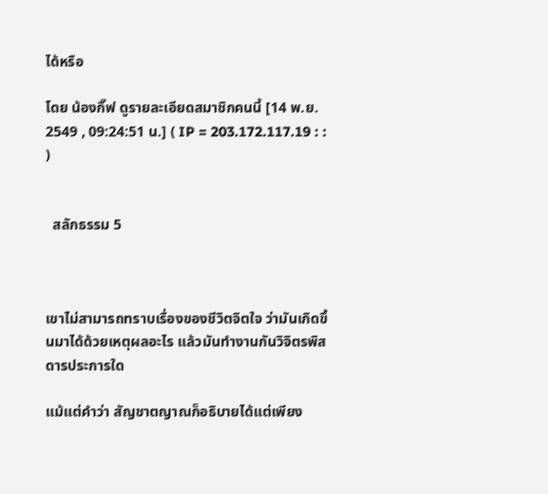ได้หรือ

โดย น้องกิ๊ฟ ดูรายละเอียดสมาชิกคนนี้ [14 พ.ย. 2549 , 09:24:51 น.] ( IP = 203.172.117.19 : : )


  สลักธรรม 5



เขาไม่สามารถทราบเรื่องของชีวิตจิตใจ ว่ามันเกิดขึ้นมาได้ด้วยเหตุผลอะไร แล้วมันทำงานกันวิจิตรพิสดารประการใด

แม้แต่คำว่า สัญชาตญาณก็อธิบายได้แต่เพียง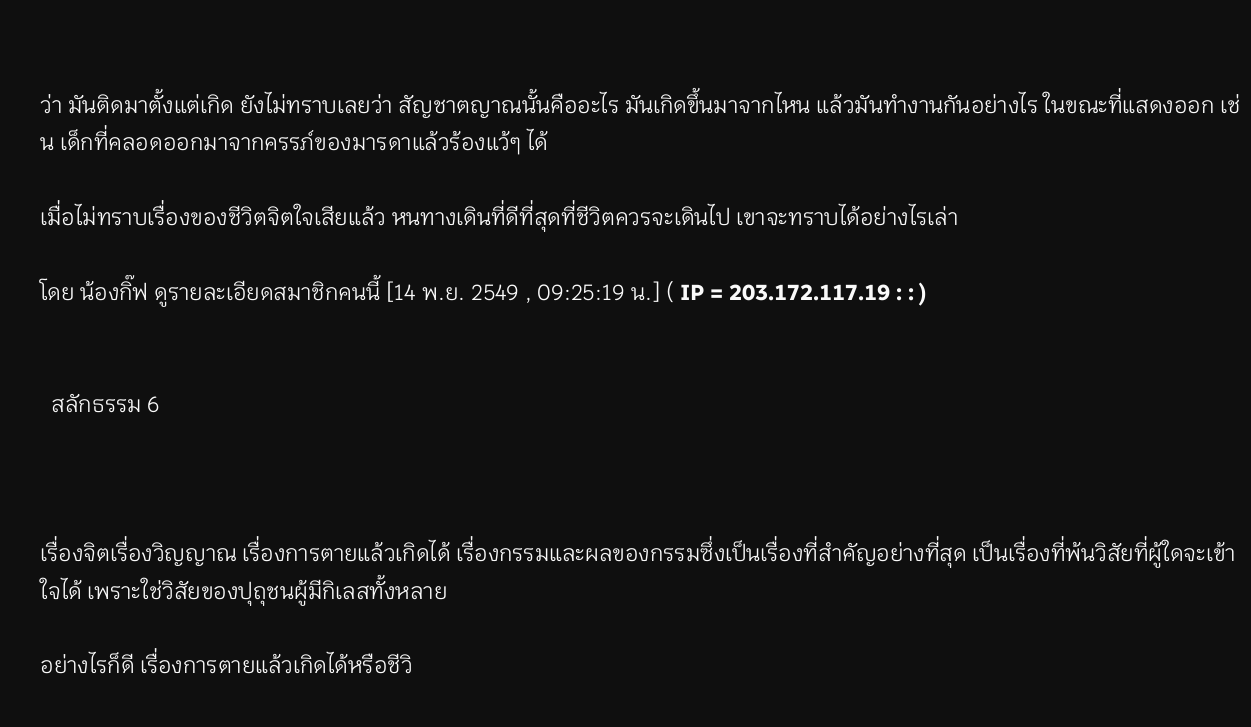ว่า มันติดมาตั้งแต่เกิด ยังไม่ทราบเลยว่า สัญชาตญาณนั้นคืออะไร มันเกิดขึ้นมาจากไหน แล้วมันทำงานกันอย่างไร ในขณะที่แสดงออก เช่น เด็กที่คลอดออกมาจากครรภ์ของมารดาแล้วร้องแว้ๆ ได้

เมื่อไม่ทราบเรื่องของชีวิตจิตใจเสียแล้ว หนทางเดินที่ดีที่สุดที่ชีวิตควรจะเดินไป เขาจะทราบได้อย่างไรเล่า

โดย น้องกิ๊ฟ ดูรายละเอียดสมาชิกคนนี้ [14 พ.ย. 2549 , 09:25:19 น.] ( IP = 203.172.117.19 : : )


  สลักธรรม 6



เรื่องจิตเรื่องวิญญาณ เรื่องการตายแล้วเกิดได้ เรื่องกรรมและผลของกรรมซึ่งเป็นเรื่องที่สำคัญอย่างที่สุด เป็นเรื่องที่พ้นวิสัยที่ผู้ใดจะเข้าใจได้ เพราะใช่วิสัยของปุถุชนผู้มีกิเลสทั้งหลาย

อย่างไรก็ดี เรื่องการตายแล้วเกิดได้หรือชีวิ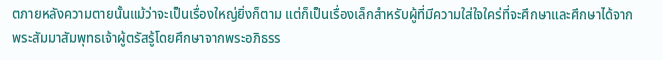ตภายหลังความตายนั้นแม้ว่าจะเป็นเรื่องใหญ่ยิ่งก็ตาม แต่ก็เป็นเรื่องเล็กสำหรับผู้ที่มีความใส่ใจใคร่ที่จะศึกษาและศึกษาได้จากพระสัมมาสัมพุทธเจ้าผู้ตรัสรู้โดยศึกษาจากพระอภิธรร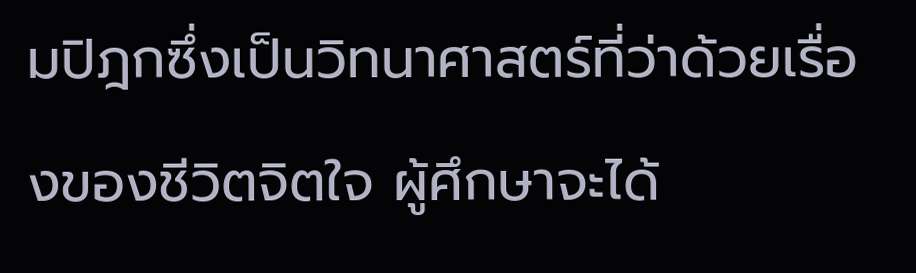มปิฎกซึ่งเป็นวิทนาศาสตร์ที่ว่าด้วยเรื่องของชีวิตจิตใจ ผู้ศึกษาจะได้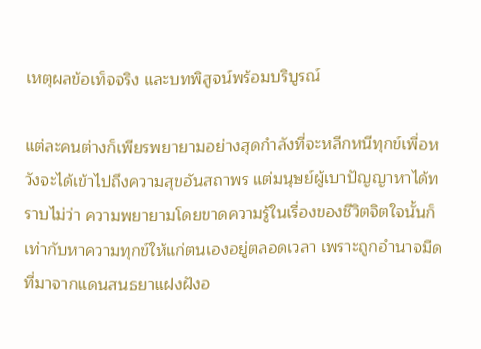เหตุผลข้อเท็จจริง และบทพิสูจน์พร้อมบริบูรณ์

แต่ละคนต่างก็เพียรพยายามอย่างสุดกำลังที่จะหลีกหนีทุกข์เพื่อหวังจะได้เข้าไปถึงความสุขอันสถาพร แต่มนุษย์ผู้เบาปัญญาหาได้ทราบไม่ว่า ความพยายามโดยขาดความรู้ในเรื่องของชีวิตจิตใจนั้นก็เท่ากับหาความทุกข์ให้แก่ตนเองอยู่ตลอดเวลา เพราะถูกอำนาจมืดที่มาจากแดนสนธยาแฝงฝังอ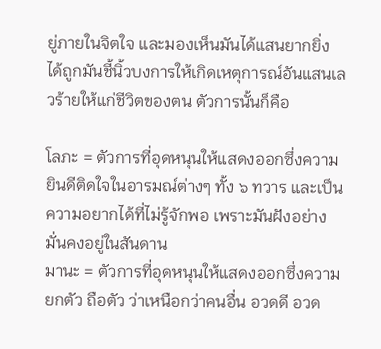ยู่ภายในจิตใจ และมองเห็นมันได้แสนยากยิ่ง ได้ถูกมันชี้นิ้วบงการให้เกิดเหตุการณ์อันแสนเลวร้ายให้แก่ชีวิตของตน ตัวการนั้นก็คือ

โลภะ = ตัวการที่อุดหนุนให้แสดงออกซึ่งความยินดีติดใจในอารมณ์ต่างๆ ทั้ง ๖ ทวาร และเป็นความอยากได้ที่ไม่รู้จักพอ เพราะมันฝังอย่างมั่นคงอยู่ในสันดาน
มานะ = ตัวการที่อุดหนุนให้แสดงออกซึ่งความยกตัว ถือตัว ว่าเหนือกว่าคนอื่น อวดดี อวด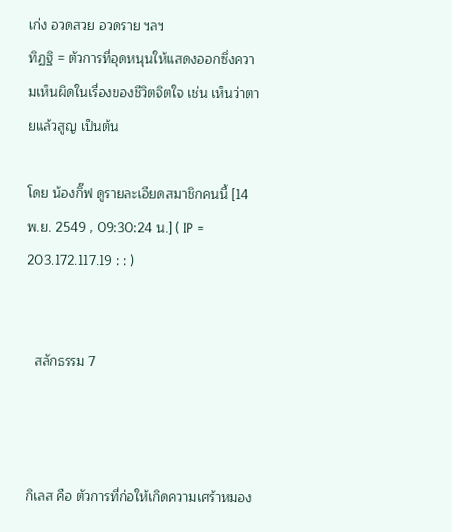เก่ง อวดสวย อวดราย ฯลฯ
ทิฏฐิ = ตัวการที่อุดหนุนให้แสดงออกซึ่งความเห็นผิดในเรื่องของชีวิตจิตใจ เช่น เห็นว่าตายแล้วสูญ เป็นต้น

โดย น้องกิ๊ฟ ดูรายละเอียดสมาชิกคนนี้ [14 พ.ย. 2549 , 09:30:24 น.] ( IP = 203.172.117.19 : : )


  สลักธรรม 7



กิเลส คือ ตัวการที่ก่อให้เกิดความเศร้าหมอง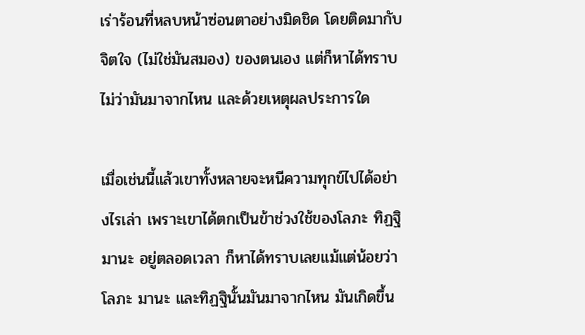เร่าร้อนที่หลบหน้าซ่อนตาอย่างมิดชิด โดยติดมากับจิตใจ (ไม่ใช่มันสมอง) ของตนเอง แต่ก็หาได้ทราบไม่ว่ามันมาจากไหน และด้วยเหตุผลประการใด

เมื่อเช่นนี้แล้วเขาทั้งหลายจะหนีความทุกข์ไปได้อย่างไรเล่า เพราะเขาได้ตกเป็นข้าช่วงใช้ของโลภะ ทิฏฐิ มานะ อยู่ตลอดเวลา ก็หาได้ทราบเลยแม้แต่น้อยว่าโลภะ มานะ และทิฏฐินั้นมันมาจากไหน มันเกิดขึ้น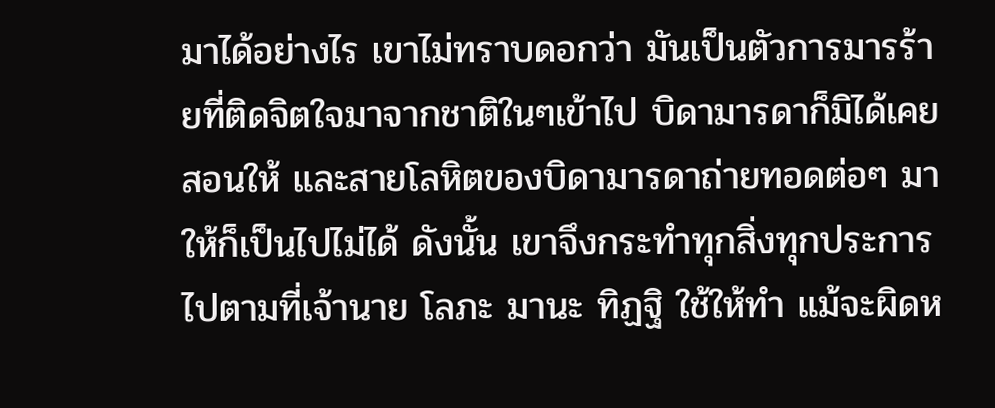มาได้อย่างไร เขาไม่ทราบดอกว่า มันเป็นตัวการมารร้ายที่ติดจิตใจมาจากชาติในๆเข้าไป บิดามารดาก็มิได้เคยสอนให้ และสายโลหิตของบิดามารดาถ่ายทอดต่อๆ มาให้ก็เป็นไปไม่ได้ ดังนั้น เขาจึงกระทำทุกสิ่งทุกประการไปตามที่เจ้านาย โลภะ มานะ ทิฏฐิ ใช้ให้ทำ แม้จะผิดห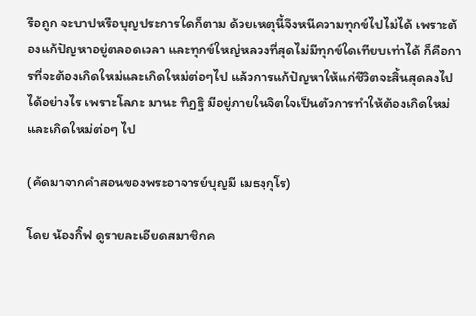รือถูก จะบาปหรือบุญประการใดก็ตาม ด้วยเหตุนี้จึงหนีความทุกข์ไปไม่ได้ เพราะต้องแก้ปัญหาอยู่ตลอดเวลา และทุกข์ใหญ่หลวงที่สุดไม่มีทุกข์ใดเทียบเท่าได้ ก็คือการที่จะต้องเกิดใหม่และเกิดใหม่ต่อๆไป แล้วการแก้ปัญหาให้แก่ชีวิตจะสิ้นสุดลงไปได้อย่างไร เพราะโลภะ มานะ ทิฏฐิ มีอยู่ภายในจิตใจเป็นตัวการทำให้ต้องเกิดใหม่ และเกิดใหม่ต่อๆ ไป

(คัดมาจากคำสอนของพระอาจารย์บุญมี เมธงฺกุโร)

โดย น้องกิ๊ฟ ดูรายละเอียดสมาชิกค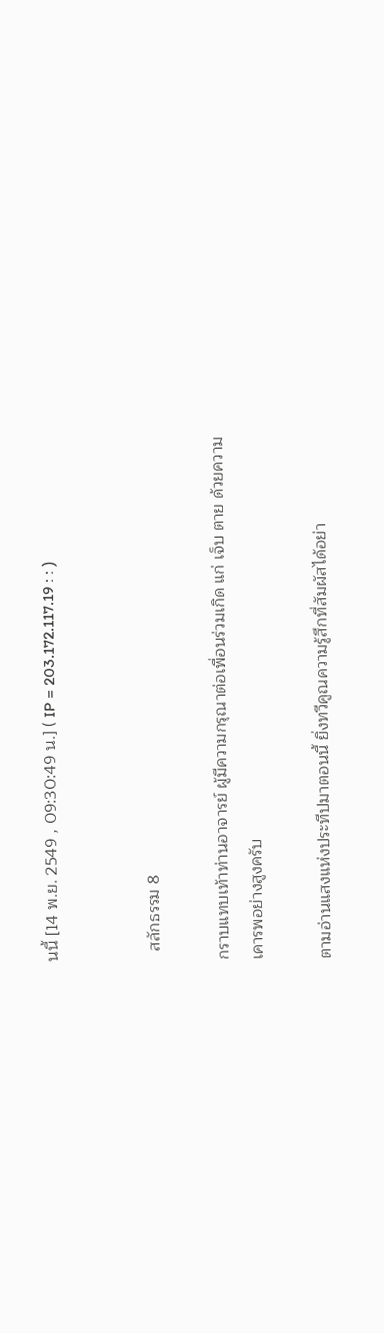นนี้ [14 พ.ย. 2549 , 09:30:49 น.] ( IP = 203.172.117.19 : : )


  สลักธรรม 8

กราบแทบเท้าท่านอาจารย์ ผู้มีความกรุณาต่อเพื่อนร่วมเกิด แก่ เจ็บ ตาย ด้วยความเคารพอย่างสูงครับ

ตามอ่านแสงแห่งประทีปมาตอนนี้ ยิ่งทวีคูณความรู้สึกที่สัมผัสได้อย่า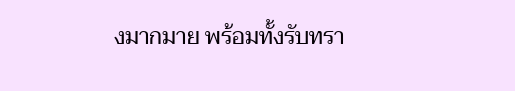งมากมาย พร้อมทั้งรับทรา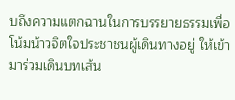บถึงความแตกฉานในการบรรยายธรรมเพื่อโน้มน้าวจิตใจประชาชนผู้เดินทางอยู่ ให้เข้ามาร่วมเดินบทเส้น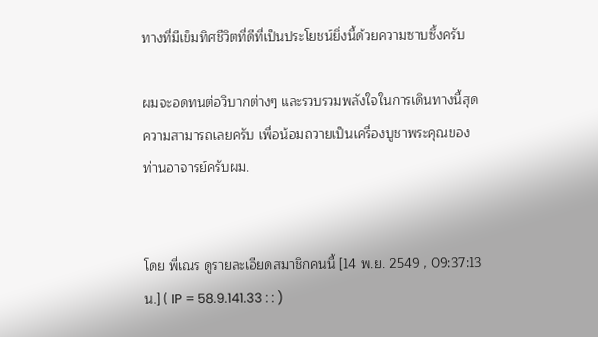ทางที่มีเข็มทิศชีวิตที่ดีที่เป็นประโยชน์ยิ่งนี้ด้วยความซาบซึ้งครับ

ผมจะอดทนต่อวิบากต่างๆ และรวบรวมพลังใจในการเดินทางนี้สุดความสามารถเลยครับ เพื่อน้อมถวายเป็นเครื่องบูชาพระคุณของท่านอาจารย์ครับผม.


โดย พี่เณร ดูรายละเอียดสมาชิกคนนี้ [14 พ.ย. 2549 , 09:37:13 น.] ( IP = 58.9.141.33 : : )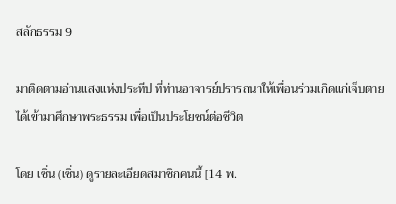สลักธรรม 9

มาติดตามอ่านแสงแห่งประทีป ที่ท่านอาจารย์ปรารถนาให้เพื่อนร่วมเกิดแก่เจ็บตาย ได้เข้ามาศึกษาพระธรรม เพื่อเป็นประโยชน์ต่อชีวิต

โดย เซิ่น (เซิ่น) ดูรายละเอียดสมาชิกคนนี้ [14 พ.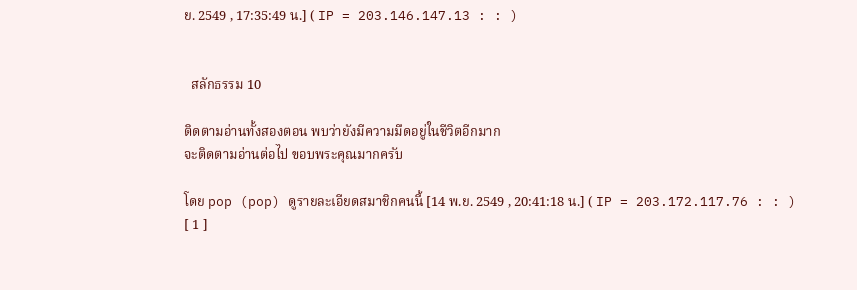ย. 2549 , 17:35:49 น.] ( IP = 203.146.147.13 : : )


  สลักธรรม 10

ติดตามอ่านทั้งสองตอน พบว่ายังมีความมืดอยู่ในชีวิตอีกมาก
จะติดตามอ่านต่อไป ขอบพระคุณมากครับ

โดย pop (pop) ดูรายละเอียดสมาชิกคนนี้ [14 พ.ย. 2549 , 20:41:18 น.] ( IP = 203.172.117.76 : : )
[ 1 ]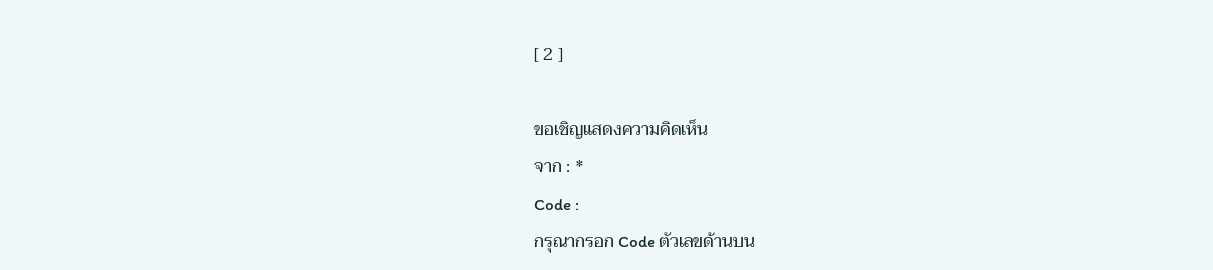[ 2 ]

ขอเชิญแสดงความคิดเห็น
จาก : *
Code :
กรุณากรอก Code ตัวเลขด้านบน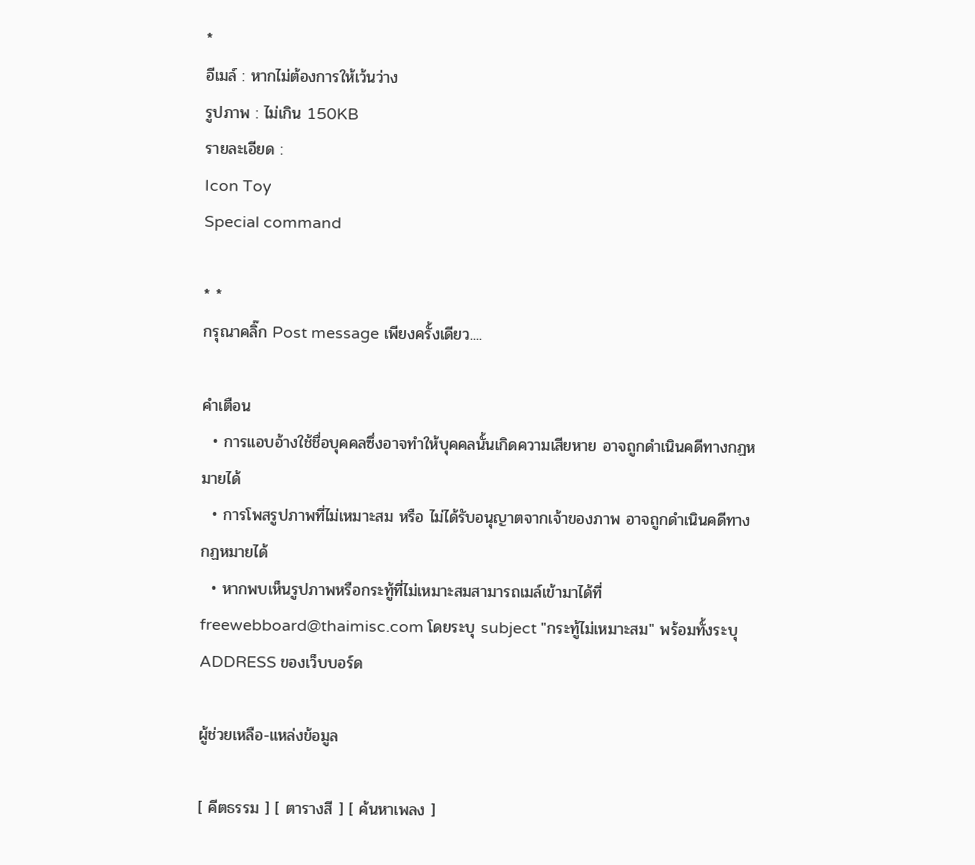*
อีเมล์ : หากไม่ต้องการให้เว้นว่าง
รูปภาพ : ไม่เกิน 150KB
รายละเอียด :
Icon Toy
Special command

* *
กรุณาคลิ๊ก Post message เพียงครั้งเดียว....

คำเตือน
  • การแอบอ้างใช้ชื่อบุคคลซึ่งอาจทำให้บุคคลนั้นเกิดความเสียหาย อาจถูกดำเนินคดีทางกฏหมายได้
  • การโพสรูปภาพที่ไม่เหมาะสม หรือ ไม่ได้รับอนุญาตจากเจ้าของภาพ อาจถูกดำเนินคดีทางกฏหมายได้
  • หากพบเห็นรูปภาพหรือกระทู้ที่ไม่เหมาะสมสามารถเมล์เข้ามาได้ที่ freewebboard@thaimisc.com โดยระบุ subject "กระทู้ไม่เหมาะสม" พร้อมทั้งระบุ ADDRESS ของเว็บบอร์ด

ผู้ช่วยเหลือ-แหล่งข้อมูล

[ คีตธรรม ] [ ตารางสี ] [ ค้นหาเพลง ]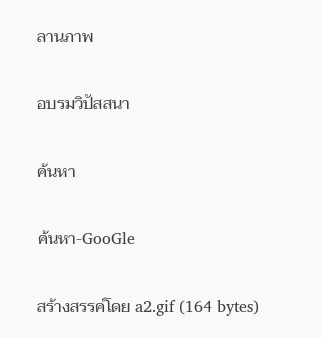ลานภาพ

อบรมวิปัสสนา

ค้นหา

ค้นหา-GooGle

สร้างสรรค์โดย a2.gif (164 bytes)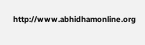http://www.abhidhamonline.org